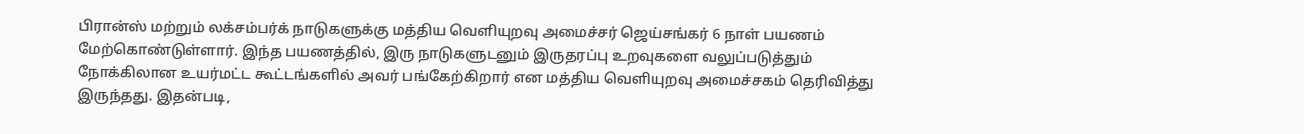பிரான்ஸ் மற்றும் லக்சம்பர்க் நாடுகளுக்கு மத்திய வெளியுறவு அமைச்சர் ஜெய்சங்கர் 6 நாள் பயணம் மேற்கொண்டுள்ளார். இந்த பயணத்தில், இரு நாடுகளுடனும் இருதரப்பு உறவுகளை வலுப்படுத்தும் நோக்கிலான உயர்மட்ட கூட்டங்களில் அவர் பங்கேற்கிறார் என மத்திய வெளியுறவு அமைச்சகம் தெரிவித்து இருந்தது. இதன்படி,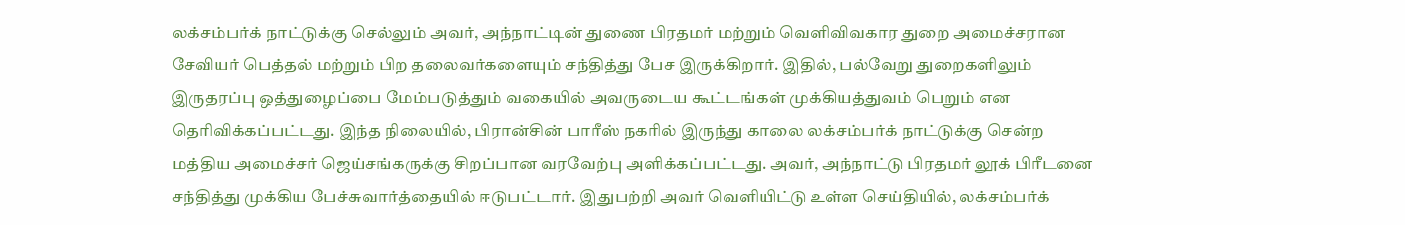லக்சம்பர்க் நாட்டுக்கு செல்லும் அவர், அந்நாட்டின் துணை பிரதமர் மற்றும் வெளிவிவகார துறை அமைச்சரான சேவியர் பெத்தல் மற்றும் பிற தலைவர்களையும் சந்தித்து பேச இருக்கிறார். இதில், பல்வேறு துறைகளிலும் இருதரப்பு ஒத்துழைப்பை மேம்படுத்தும் வகையில் அவருடைய கூட்டங்கள் முக்கியத்துவம் பெறும் என தெரிவிக்கப்பட்டது. இந்த நிலையில், பிரான்சின் பாரீஸ் நகரில் இருந்து காலை லக்சம்பர்க் நாட்டுக்கு சென்ற மத்திய அமைச்சர் ஜெய்சங்கருக்கு சிறப்பான வரவேற்பு அளிக்கப்பட்டது. அவர், அந்நாட்டு பிரதமர் லூக் பிரீடனை சந்தித்து முக்கிய பேச்சுவார்த்தையில் ஈடுபட்டார். இதுபற்றி அவர் வெளியிட்டு உள்ள செய்தியில், லக்சம்பர்க்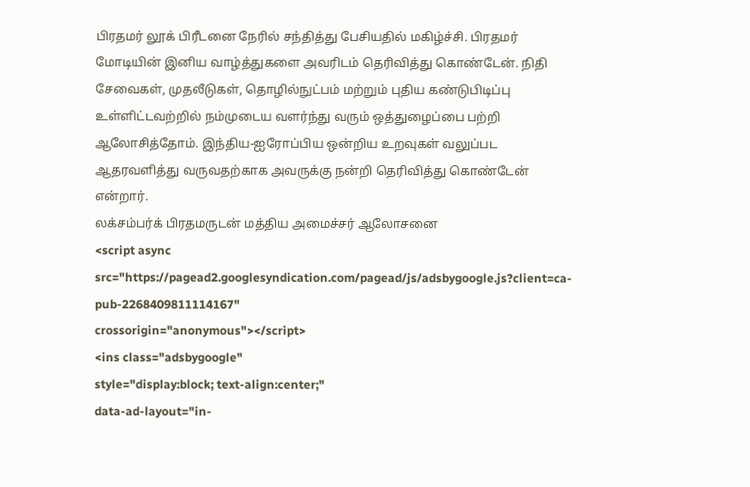பிரதமர் லூக் பிரீடனை நேரில் சந்தித்து பேசியதில் மகிழ்ச்சி. பிரதமர் மோடியின் இனிய வாழ்த்துகளை அவரிடம் தெரிவித்து கொண்டேன். நிதி சேவைகள், முதலீடுகள், தொழில்நுட்பம் மற்றும் புதிய கண்டுபிடிப்பு உள்ளிட்டவற்றில் நம்முடைய வளர்ந்து வரும் ஒத்துழைப்பை பற்றி ஆலோசித்தோம். இந்திய-ஐரோப்பிய ஒன்றிய உறவுகள் வலுப்பட ஆதரவளித்து வருவதற்காக அவருக்கு நன்றி தெரிவித்து கொண்டேன் என்றார்.
லக்சம்பர்க் பிரதமருடன் மத்திய அமைச்சர் ஆலோசனை
<script async src="https://pagead2.googlesyndication.com/pagead/js/adsbygoogle.js?client=ca-pub-2268409811114167"
crossorigin="anonymous"></script>
<ins class="adsbygoogle"
style="display:block; text-align:center;"
data-ad-layout="in-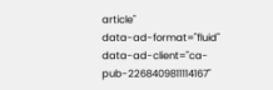article"
data-ad-format="fluid"
data-ad-client="ca-pub-2268409811114167"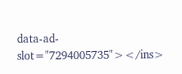data-ad-slot="7294005735"></ins>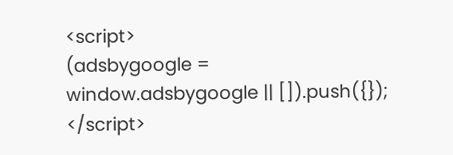<script>
(adsbygoogle = window.adsbygoogle || []).push({});
</script>